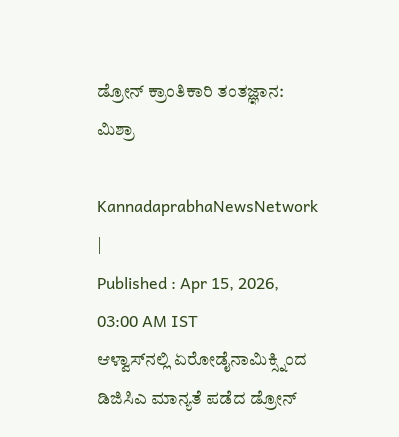ಡ್ರೋನ್‌ ಕ್ರಾಂತಿಕಾರಿ ತಂತಜ್ಞಾನ: ಮಿಶ್ರಾ

KannadaprabhaNewsNetwork |
Published : Apr 15, 2026, 03:00 AM IST
ಆಳ್ವಾಸ್‌ನಲ್ಲಿ ಏರೋಡೈನಾಮಿಕ್ಸ್ನಿಂದ ಡಿಜಿಸಿಎ ಮಾನ್ಯತೆ ಪಡೆದ ಡ್ರೋನ್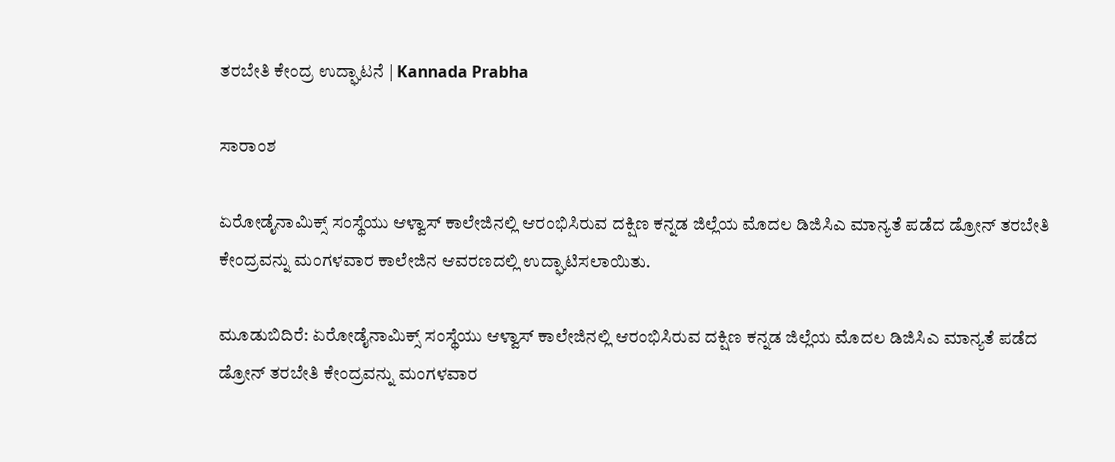ತರಬೇತಿ ಕೇಂದ್ರ ಉದ್ಘಾಟನೆ | Kannada Prabha

ಸಾರಾಂಶ

ಏರೋಡೈನಾಮಿಕ್ಸ್ ಸಂಸ್ಥೆಯು ಆಳ್ವಾಸ್ ಕಾಲೇಜಿನಲ್ಲಿ ಆರಂಭಿಸಿರುವ ದಕ್ಷಿಣ ಕನ್ನಡ ಜಿಲ್ಲೆಯ ಮೊದಲ ಡಿಜಿಸಿಎ ಮಾನ್ಯತೆ ಪಡೆದ ಡ್ರೋನ್ ತರಬೇತಿ ಕೇಂದ್ರವನ್ನು ಮಂಗಳವಾರ ಕಾಲೇಜಿನ ಆವರಣದಲ್ಲಿ ಉದ್ಘಾಟಿಸಲಾಯಿತು.

ಮೂಡುಬಿದಿರೆ: ಏರೋಡೈನಾಮಿಕ್ಸ್ ಸಂಸ್ಥೆಯು ಆಳ್ವಾಸ್ ಕಾಲೇಜಿನಲ್ಲಿ ಆರಂಭಿಸಿರುವ ದಕ್ಷಿಣ ಕನ್ನಡ ಜಿಲ್ಲೆಯ ಮೊದಲ ಡಿಜಿಸಿಎ ಮಾನ್ಯತೆ ಪಡೆದ ಡ್ರೋನ್ ತರಬೇತಿ ಕೇಂದ್ರವನ್ನು ಮಂಗಳವಾರ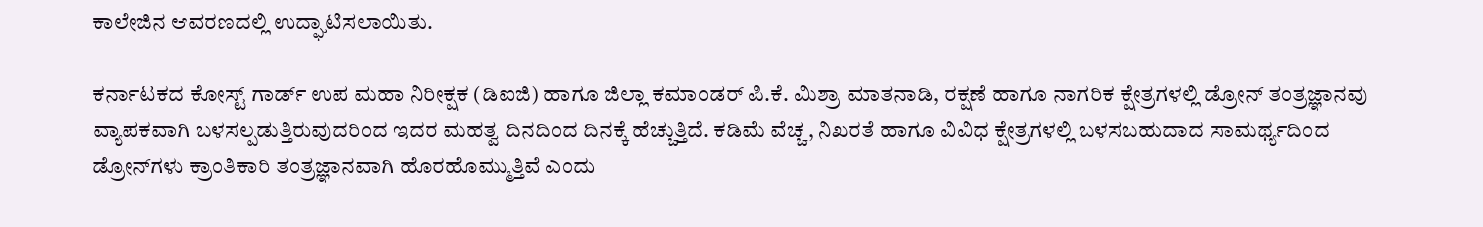ಕಾಲೇಜಿನ ಆವರಣದಲ್ಲಿ ಉದ್ಘಾಟಿಸಲಾಯಿತು.

ಕರ್ನಾಟಕದ ಕೋಸ್ಟ್ ಗಾರ್ಡ್‌ ಉಪ ಮಹಾ ನಿರೀಕ್ಷಕ (ಡಿಐಜಿ) ಹಾಗೂ ಜಿಲ್ಲಾ ಕಮಾಂಡರ್ ಪಿ.ಕೆ. ಮಿಶ್ರಾ ಮಾತನಾಡಿ, ರಕ್ಷಣೆ ಹಾಗೂ ನಾಗರಿಕ ಕ್ಷೇತ್ರಗಳಲ್ಲಿ ಡ್ರೋನ್ ತಂತ್ರಜ್ಞಾನವು ವ್ಯಾಪಕವಾಗಿ ಬಳಸಲ್ಪಡುತ್ತಿರುವುದರಿಂದ ಇದರ ಮಹತ್ವ ದಿನದಿಂದ ದಿನಕ್ಕೆ ಹೆಚ್ಚುತ್ತಿದೆ. ಕಡಿಮೆ ವೆಚ್ಚ, ನಿಖರತೆ ಹಾಗೂ ವಿವಿಧ ಕ್ಷೇತ್ರಗಳಲ್ಲಿ ಬಳಸಬಹುದಾದ ಸಾಮರ್ಥ್ಯದಿಂದ ಡ್ರೋನ್‌ಗಳು ಕ್ರಾಂತಿಕಾರಿ ತಂತ್ರಜ್ಞಾನವಾಗಿ ಹೊರಹೊಮ್ಮುತ್ತಿವೆ ಎಂದು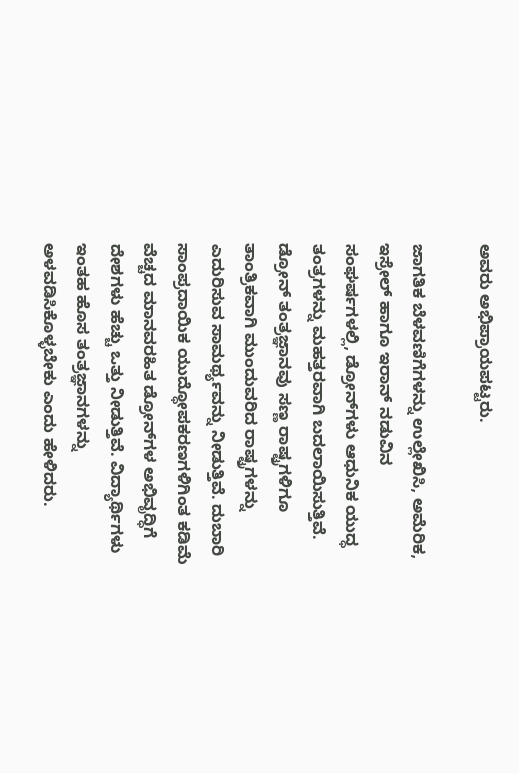ಅವರು ಅಭಿಪ್ರಾಯಪಟ್ಟರು.

ಜಾಗತಿಕ ಬೆಳವಣಿಗೆಗಳನ್ನು ಉಲ್ಲೇಖಿಸಿ, ಅಮೆರಿಕ, ಇಸ್ರೇಲ್ ಹಾಗೂ ಇರಾನ್ ನಡುವಿನ ಸಂಘರ್ಷಗಳಲ್ಲಿ, ಡ್ರೋನ್‌ಗಳು ಆಧುನಿಕ ಯುದ್ಧ ತಂತ್ರಗಳನ್ನು ಮಹತ್ತರವಾಗಿ ಬದಲಾಯಿಸುತ್ತಿವೆ. ಡ್ರೋನ್ ತಂತ್ರಜ್ಞಾನವು ಸಣ್ಣ ರಾಷ್ಟ್ರಗಳಿಗೂ ತಾಂತ್ರಿಕವಾಗಿ ಮುಂದುವರಿದ ರಾಷ್ಟ್ರಗಳನ್ನು ಎದುರಿಸುವ ಸಾಮರ್ಥ್ಯವನ್ನು ನೀಡುತ್ತಿವೆ. ದುಬಾರಿ ಸಾಂಪ್ರದಾಯಿಕ ಯುದ್ಧೋಪಕರಣಗಳಿಗಿಂತ ಕಡಿಮೆ ವೆಚ್ಚದ ಮಾನವರಹಿತ ಡ್ರೋನ್‌ಗಳ ಅಭಿವೃದ್ಧಿಗೆ ದೇಶಗಳು ಹೆಚ್ಚು ಒತ್ತು ನೀಡುತ್ತಿವೆ. ವಿದ್ಯಾರ್ಥಿಗಳು ಇಂತಹ ಹೊಸ ತಂತ್ರಜ್ಞಾನಗಳನ್ನು ಅಳವಡಿಸಿಕೊಳ್ಳಬೇಕು ಎಂದು ಹೇಳಿದರು.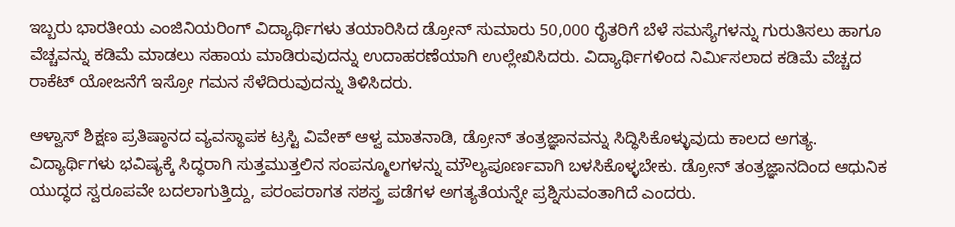ಇಬ್ಬರು ಭಾರತೀಯ ಎಂಜಿನಿಯರಿಂಗ್ ವಿದ್ಯಾರ್ಥಿಗಳು ತಯಾರಿಸಿದ ಡ್ರೋನ್ ಸುಮಾರು 50,000 ರೈತರಿಗೆ ಬೆಳೆ ಸಮಸ್ಯೆಗಳನ್ನು ಗುರುತಿಸಲು ಹಾಗೂ ವೆಚ್ಚವನ್ನು ಕಡಿಮೆ ಮಾಡಲು ಸಹಾಯ ಮಾಡಿರುವುದನ್ನು ಉದಾಹರಣೆಯಾಗಿ ಉಲ್ಲೇಖಿಸಿದರು. ವಿದ್ಯಾರ್ಥಿಗಳಿಂದ ನಿರ್ಮಿಸಲಾದ ಕಡಿಮೆ ವೆಚ್ಚದ ರಾಕೆಟ್ ಯೋಜನೆಗೆ ಇಸ್ರೋ ಗಮನ ಸೆಳೆದಿರುವುದನ್ನು ತಿಳಿಸಿದರು.

ಆಳ್ವಾಸ್ ಶಿಕ್ಷಣ ಪ್ರತಿಷ್ಠಾನದ ವ್ಯವಸ್ಥಾಪಕ ಟ್ರಸ್ಟಿ ವಿವೇಕ್ ಆಳ್ವ ಮಾತನಾಡಿ, ಡ್ರೋನ್ ತಂತ್ರಜ್ಞಾನವನ್ನು ಸಿದ್ಧಿಸಿಕೊಳ್ಳುವುದು ಕಾಲದ ಅಗತ್ಯ. ವಿದ್ಯಾರ್ಥಿಗಳು ಭವಿಷ್ಯಕ್ಕೆ ಸಿದ್ಧರಾಗಿ ಸುತ್ತಮುತ್ತಲಿನ ಸಂಪನ್ಮೂಲಗಳನ್ನು ಮೌಲ್ಯಪೂರ್ಣವಾಗಿ ಬಳಸಿಕೊಳ್ಳಬೇಕು. ಡ್ರೋನ್ ತಂತ್ರಜ್ಞಾನದಿಂದ ಆಧುನಿಕ ಯುದ್ಧದ ಸ್ವರೂಪವೇ ಬದಲಾಗುತ್ತಿದ್ದು, ಪರಂಪರಾಗತ ಸಶಸ್ತ್ರ ಪಡೆಗಳ ಅಗತ್ಯತೆಯನ್ನೇ ಪ್ರಶ್ನಿಸುವಂತಾಗಿದೆ ಎಂದರು.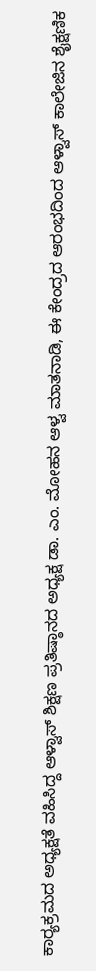ಕಾರ್‍ಯಕ್ರಮದ ಅಧ್ಯಕ್ಷತೆ ವಹಿಸಿದ್ದ ಆಳ್ವಾಸ್ ಶಿಕ್ಷಣ ಪ್ರತಿಷ್ಠಾನದ ಅಧ್ಯಕ್ಷ ಡಾ. ಎಂ. ಮೋಹನ ಆಳ್ವ ಮಾತನಾಡಿ, ಈ ಕೇಂದ್ರದ ಆರಂಭದಿಂದ ಆಳ್ವಾಸ್ ಕಾಲೇಜಿನ ಶೈಕ್ಷಣಿಕ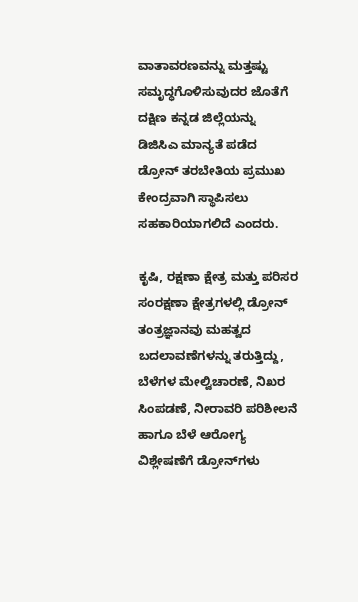ವಾತಾವರಣವನ್ನು ಮತ್ತಷ್ಟು ಸಮೃದ್ಧಗೊಳಿಸುವುದರ ಜೊತೆಗೆ ದಕ್ಷಿಣ ಕನ್ನಡ ಜಿಲ್ಲೆಯನ್ನು ಡಿಜಿಸಿಎ ಮಾನ್ಯತೆ ಪಡೆದ ಡ್ರೋನ್ ತರಬೇತಿಯ ಪ್ರಮುಖ ಕೇಂದ್ರವಾಗಿ ಸ್ಥಾಪಿಸಲು ಸಹಕಾರಿಯಾಗಲಿದೆ ಎಂದರು.

ಕೃಷಿ, ರಕ್ಷಣಾ ಕ್ಷೇತ್ರ ಮತ್ತು ಪರಿಸರ ಸಂರಕ್ಷಣಾ ಕ್ಷೇತ್ರಗಳಲ್ಲಿ ಡ್ರೋನ್ ತಂತ್ರಜ್ಞಾನವು ಮಹತ್ವದ ಬದಲಾವಣೆಗಳನ್ನು ತರುತ್ತಿದ್ದು, ಬೆಳೆಗಳ ಮೇಲ್ವಿಚಾರಣೆ, ನಿಖರ ಸಿಂಪಡಣೆ, ನೀರಾವರಿ ಪರಿಶೀಲನೆ ಹಾಗೂ ಬೆಳೆ ಆರೋಗ್ಯ ವಿಶ್ಲೇಷಣೆಗೆ ಡ್ರೋನ್‌ಗಳು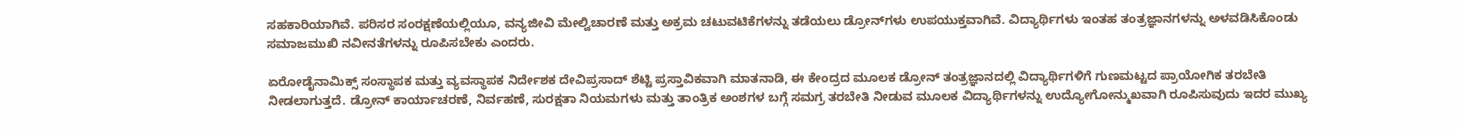ಸಹಕಾರಿಯಾಗಿವೆ. ಪರಿಸರ ಸಂರಕ್ಷಣೆಯಲ್ಲಿಯೂ, ವನ್ಯಜೀವಿ ಮೇಲ್ವಿಚಾರಣೆ ಮತ್ತು ಅಕ್ರಮ ಚಟುವಟಿಕೆಗಳನ್ನು ತಡೆಯಲು ಡ್ರೋನ್‌ಗಳು ಉಪಯುಕ್ತವಾಗಿವೆ. ವಿದ್ಯಾರ್ಥಿಗಳು ಇಂತಹ ತಂತ್ರಜ್ಞಾನಗಳನ್ನು ಅಳವಡಿಸಿಕೊಂಡು ಸಮಾಜಮುಖಿ ನವೀನತೆಗಳನ್ನು ರೂಪಿಸಬೇಕು ಎಂದರು.

ಏರೋಡೈನಾಮಿಕ್ಸ್ ಸಂಸ್ಥಾಪಕ ಮತ್ತು ವ್ಯವಸ್ಥಾಪಕ ನಿರ್ದೇಶಕ ದೇವಿಪ್ರಸಾದ್ ಶೆಟ್ಟಿ ಪ್ರಸ್ತಾವಿಕವಾಗಿ ಮಾತನಾಡಿ, ಈ ಕೇಂದ್ರದ ಮೂಲಕ ಡ್ರೋನ್ ತಂತ್ರಜ್ಞಾನದಲ್ಲಿ ವಿದ್ಯಾರ್ಥಿಗಳಿಗೆ ಗುಣಮಟ್ಟದ ಪ್ರಾಯೋಗಿಕ ತರಬೇತಿ ನೀಡಲಾಗುತ್ತದೆ. ಡ್ರೋನ್ ಕಾರ್ಯಾಚರಣೆ, ನಿರ್ವಹಣೆ, ಸುರಕ್ಷತಾ ನಿಯಮಗಳು ಮತ್ತು ತಾಂತ್ರಿಕ ಅಂಶಗಳ ಬಗ್ಗೆ ಸಮಗ್ರ ತರಬೇತಿ ನೀಡುವ ಮೂಲಕ ವಿದ್ಯಾರ್ಥಿಗಳನ್ನು ಉದ್ಯೋಗೋನ್ಮುಖವಾಗಿ ರೂಪಿಸುವುದು ಇದರ ಮುಖ್ಯ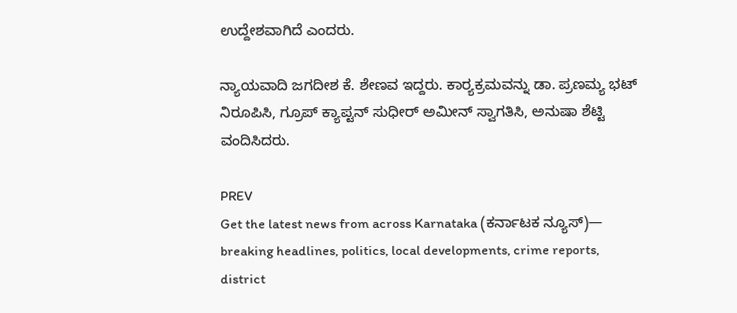ಉದ್ದೇಶವಾಗಿದೆ ಎಂದರು.

ನ್ಯಾಯವಾದಿ ಜಗದೀಶ ಕೆ. ಶೇಣವ ಇದ್ದರು. ಕಾರ‍್ಯಕ್ರಮವನ್ನು ಡಾ. ಪ್ರಣಮ್ಯ ಭಟ್ ನಿರೂಪಿಸಿ, ಗ್ರೂಪ್ ಕ್ಯಾಪ್ಟನ್ ಸುಧೀರ್ ಅಮೀನ್ ಸ್ವಾಗತಿಸಿ, ಅನುಷಾ ಶೆಟ್ಟಿ ವಂದಿಸಿದರು.

PREV
Get the latest news from across Karnataka (ಕರ್ನಾಟಕ ನ್ಯೂಸ್)— breaking headlines, politics, local developments, crime reports, district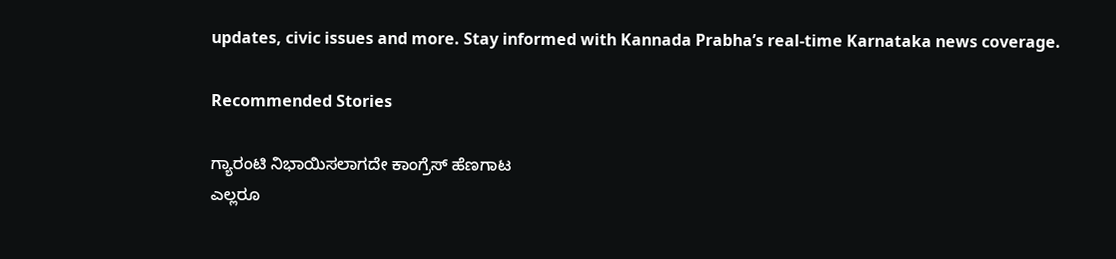updates, civic issues and more. Stay informed with Kannada Prabha’s real‑time Karnataka news coverage.

Recommended Stories

ಗ್ಯಾರಂಟಿ ನಿಭಾಯಿಸಲಾಗದೇ ಕಾಂಗ್ರೆಸ್ ಹೆಣಗಾಟ
ಎಲ್ಲರೂ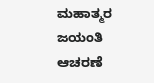ಮಹಾತ್ಮರ ಜಯಂತಿ ಆಚರಣೆ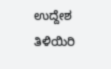ಉದ್ದೇಶ ತಿಳಿಯಿರಿ